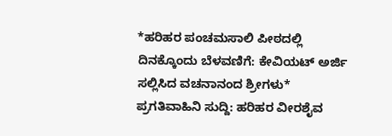*ಹರಿಹರ ಪಂಚಮಸಾಲಿ ಪೀಠದಲ್ಲಿ ದಿನಕ್ಕೊಂದು ಬೆಳವಣಿಗೆ: ಕೇವಿಯಟ್ ಅರ್ಜಿ ಸಲ್ಲಿಸಿದ ವಚನಾನಂದ ಶ್ರೀಗಳು*
ಪ್ರಗತಿವಾಹಿನಿ ಸುದ್ದಿ: ಹರಿಹರ ವೀರಶೈವ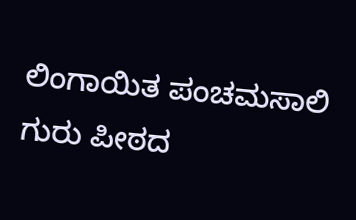ಲಿಂಗಾಯಿತ ಪಂಚಮಸಾಲಿ ಗುರು ಪೀಠದ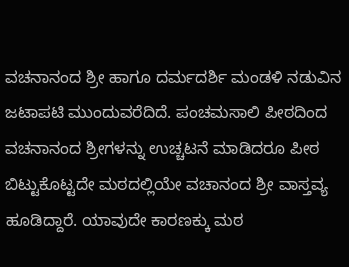ವಚನಾನಂದ ಶ್ರೀ ಹಾಗೂ ದರ್ಮದರ್ಶಿ ಮಂಡಳಿ ನಡುವಿನ ಜಟಾಪಟಿ ಮುಂದುವರೆದಿದೆ. ಪಂಚಮಸಾಲಿ ಪೀಠದಿಂದ ವಚನಾನಂದ ಶ್ರೀಗಳನ್ನು ಉಚ್ಚಟನೆ ಮಾಡಿದರೂ ಪೀಠ ಬಿಟ್ಟುಕೊಟ್ಟದೇ ಮಠದಲ್ಲಿಯೇ ವಚಾನಂದ ಶ್ರೀ ವಾಸ್ತವ್ಯ ಹೂಡಿದ್ದಾರೆ. ಯಾವುದೇ ಕಾರಣಕ್ಕು ಮಠ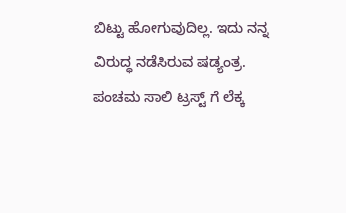ಬಿಟ್ಟು ಹೋಗುವುದಿಲ್ಲ. ಇದು ನನ್ನ ವಿರುದ್ಧ ನಡೆಸಿರುವ ಷಡ್ಯಂತ್ರ. ಪಂಚಮ ಸಾಲಿ ಟ್ರಸ್ಟ್ ಗೆ ಲೆಕ್ಕ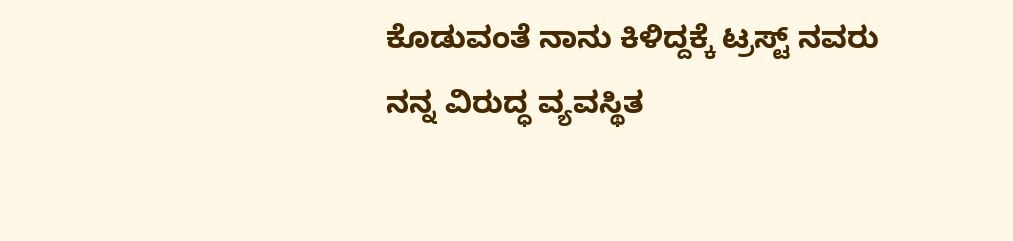ಕೊಡುವಂತೆ ನಾನು ಕಿಳಿದ್ದಕ್ಕೆ ಟ್ರಸ್ಟ್ ನವರು ನನ್ನ ವಿರುದ್ಧ ವ್ಯವಸ್ಥಿತ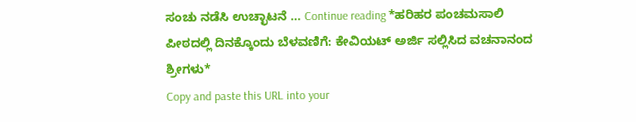ಸಂಚು ನಡೆಸಿ ಉಚ್ಛಾಟನೆ … Continue reading *ಹರಿಹರ ಪಂಚಮಸಾಲಿ ಪೀಠದಲ್ಲಿ ದಿನಕ್ಕೊಂದು ಬೆಳವಣಿಗೆ: ಕೇವಿಯಟ್ ಅರ್ಜಿ ಸಲ್ಲಿಸಿದ ವಚನಾನಂದ ಶ್ರೀಗಳು*
Copy and paste this URL into your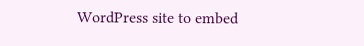WordPress site to embed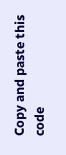Copy and paste this code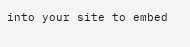into your site to embed